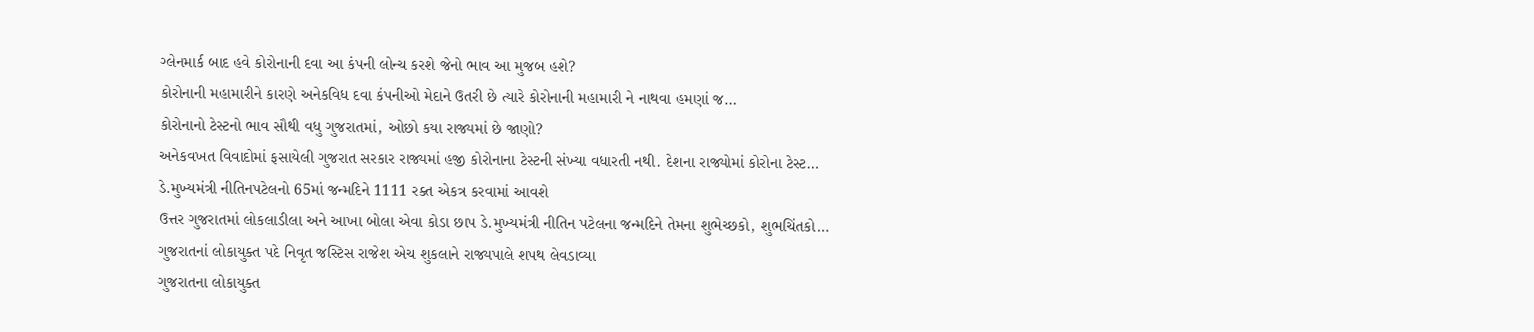ગ્લેનમાર્ક બાદ હવે કોરોનાની દવા આ કંપની લોન્ચ કરશે જેનો ભાવ આ મુજબ હશે?
કોરોનાની મહામારીને કારણે અનેકવિધ દવા કંપનીઓ મેદાને ઉતરી છે ત્યારે કોરોનાની મહામારી ને નાથવા હમણાં જ…
કોરોનાનો ટેસ્ટનો ભાવ સૌથી વધુ ગુજરાતમાં, ઓછો કયા રાજ્યમાં છે જાણો?
અનેકવખત વિવાદોમાં ફસાયેલી ગુજરાત સરકાર રાજ્યમાં હજી કોરોનાના ટેસ્ટની સંખ્યા વધારતી નથી. દેશના રાજ્યોમાં કોરોના ટેસ્ટ…
ડે.મુખ્યમંત્રી નીતિનપટેલનો 65માં જન્મદિને 1111 રક્ત એકત્ર કરવામાં આવશે
ઉત્તર ગુજરાતમાં લોકલાડીલા અને આખા બોલા એવા કોડા છાપ ડે.મુખ્યમંત્રી નીતિન પટેલના જન્મદિને તેમના શુભેચ્છકો, શુભચિંતકો…
ગુજરાતનાં લોકાયુક્ત પદે નિવૃત જસ્ટિસ રાજેશ એચ શુકલાને રાજ્યપાલે શપથ લેવડાવ્યા
ગુજરાતના લોકાયુક્ત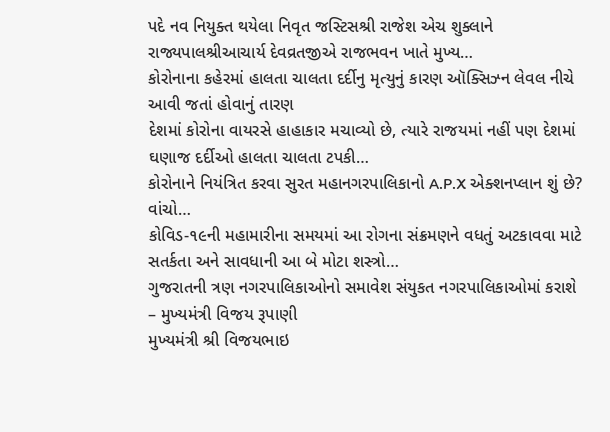પદે નવ નિયુક્ત થયેલા નિવૃત જસ્ટિસશ્રી રાજેશ એચ શુક્લાને રાજ્યપાલશ્રીઆચાર્ય દેવવ્રતજીએ રાજભવન ખાતે મુખ્ય…
કોરોનાના કહેરમાં હાલતા ચાલતા દર્દીનુ મૃત્યુનું કારણ ઑક્સિઝ્ન લેવલ નીચે આવી જતાં હોવાનું તારણ
દેશમાં કોરોના વાયરસે હાહાકાર મચાવ્યો છે, ત્યારે રાજયમાં નહીં પણ દેશમાં ઘણાજ દર્દીઓ હાલતા ચાલતા ટપકી…
કોરોનાને નિયંત્રિત કરવા સુરત મહાનગરપાલિકાનો A.P.X એક્શનપ્લાન શું છે? વાંચો…
કોવિડ-૧૯ની મહામારીના સમયમાં આ રોગના સંક્રમણને વધતું અટકાવવા માટે સતર્કતા અને સાવધાની આ બે મોટા શસ્ત્રો…
ગુજરાતની ત્રણ નગરપાલિકાઓનો સમાવેશ સંયુકત નગરપાલિકાઓમાં કરાશે – મુખ્યમંત્રી વિજય રૂપાણી
મુખ્યમંત્રી શ્રી વિજયભાઇ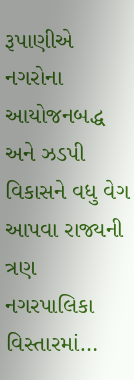રૂપાણીએ નગરોના આયોજનબદ્ધ અને ઝડપી વિકાસને વધુ વેગ આપવા રાજ્યની ત્રણ નગરપાલિકા વિસ્તારમાં…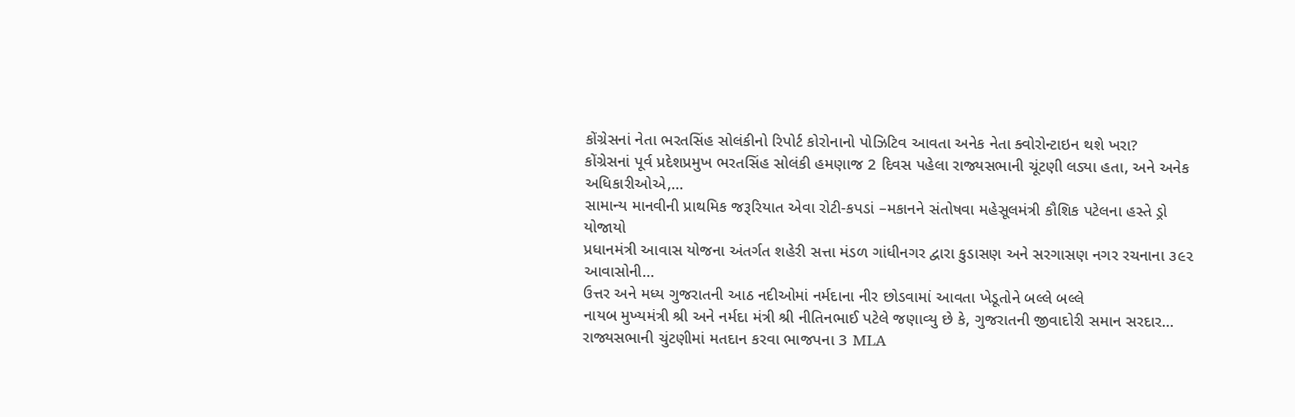કોંગ્રેસનાં નેતા ભરતસિંહ સોલંકીનો રિપોર્ટ કોરોનાનો પોઝિટિવ આવતા અનેક નેતા ક્વોરોન્ટાઇન થશે ખરા?
કોંગ્રેસનાં પૂર્વ પ્રદેશપ્રમુખ ભરતસિંહ સોલંકી હમણાજ 2 દિવસ પહેલા રાજ્યસભાની ચૂંટણી લડ્યા હતા, અને અનેક અધિકારીઓએ,…
સામાન્ય માનવીની પ્રાથમિક જરૂરિયાત એવા રોટી-કપડાં –મકાનને સંતોષવા મહેસૂલમંત્રી કૌશિક પટેલના હસ્તે ડ્રો યોજાયો
પ્રધાનમંત્રી આવાસ યોજના અંતર્ગત શહેરી સત્તા મંડળ ગાંધીનગર દ્વારા કુડાસણ અને સરગાસણ નગર રચનાના ૩૯૨ આવાસોની…
ઉત્તર અને મધ્ય ગુજરાતની આઠ નદીઓમાં નર્મદાના નીર છોડવામાં આવતા ખેડૂતોને બલ્લે બલ્લે
નાયબ મુખ્યમંત્રી શ્રી અને નર્મદા મંત્રી શ્રી નીતિનભાઈ પટેલે જણાવ્યુ છે કે, ગુજરાતની જીવાદોરી સમાન સરદાર…
રાજ્યસભાની ચુંટણીમાં મતદાન કરવા ભાજપના 3 MLA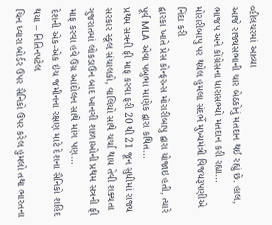વ્હીલચરમાં આવ્યા
આજે રાજ્યસભાની ચાર બેઠકોનું મતદાન થઈ રહ્યું છે. હાલ, ભાજપ અને કોંગ્રેસના ધારાસભ્યો મતદાન કરી રહ્યા…
મોરારીબાપુ પર થયેલ હુમલા સંદર્ભે મુખ્યમંત્રી વિજયરૂપણીએ નિંદા કરી
દ્વારકા ખાતે પ્રેસ કોન્ફરન્સ મોરારીબાપુ દ્વારા યોજાઇ હતી, ત્યારે પૂર્વ MLA એવા પબુભા માણેક દ્વારા કથિત…
પ્રથમ સત્રની ફી માફ કરવા ફરી 20 થી 21 જૂન સુધીમાં રાજ્ય સરકાર સ્કૂલ સંચાલકો, વાલિયો સાથે ચર્ચા થાય તેવી શક્યતા
ગુજરાતમાં લોકડાઉન બાદ ખાનગી શાળાઓની પ્રથમ સત્રની ફી માફ કરવા હવે ઉગ્ર આંદોલન સાથે માંગ પણ…
દેશની એક-એક ઇંચ જમીનના રક્ષણ માટે દેશના સૈનિકો શહિદ થયા – નિતિનપટેલ
ચિન ધ્વારા બોર્ડર ઉપર સૈનિકો ઉપર કરેલ હુમલો તથા ભારતના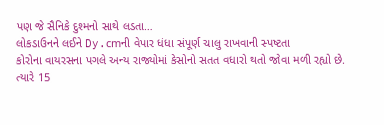પણ જે સૈનિકે દુશ્મનો સાથે લડતા…
લોકડાઉનને લઈને Dy.cmની વેપાર ધંધા સંપૂર્ણ ચાલુ રાખવાની સ્પષ્ટતા
કોરોના વાયરસના પગલે અન્ય રાજ્યોમાં કેસોનો સતત વધારો થતો જોવા મળી રહ્યો છે. ત્યારે 15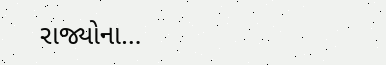રાજ્યોના…